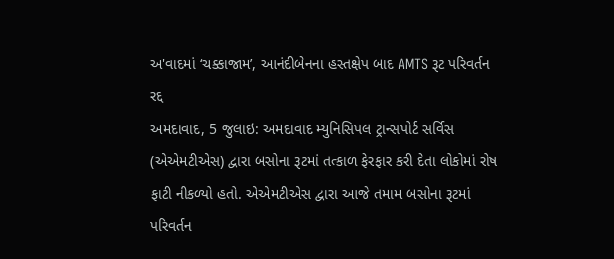અ'વાદમાં ‘ચક્કાજામ’, આનંદીબેનના હસ્તક્ષેપ બાદ AMTS રૂટ પરિવર્તન રદ્દ
અમદાવાદ, 5 જુલાઇ: અમદાવાદ મ્યુનિસિપલ ટ્રાન્સપોર્ટ સર્વિસ (એએમટીએસ) દ્વારા બસોના રૂટમાં તત્કાળ ફેરફાર કરી દેતા લોકોમાં રોષ ફાટી નીકળ્યો હતો. એએમટીએસ દ્વારા આજે તમામ બસોના રૂટમાં પરિવર્તન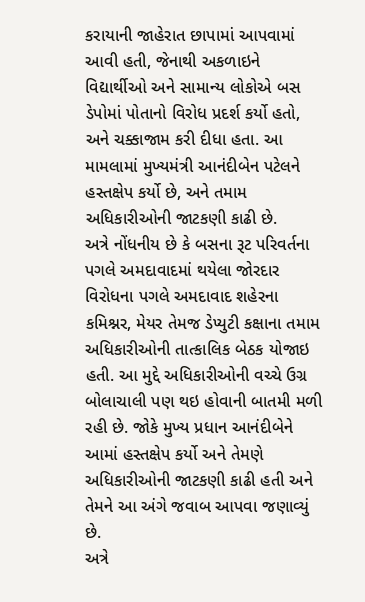કરાયાની જાહેરાત છાપામાં આપવામાં આવી હતી, જેનાથી અકળાઇને વિદ્યાર્થીઓ અને સામાન્ય લોકોએ બસ ડેપોમાં પોતાનો વિરોધ પ્રદર્શ કર્યો હતો, અને ચક્કાજામ કરી દીધા હતા. આ મામલામાં મુખ્યમંત્રી આનંદીબેન પટેલને હસ્તક્ષેપ કર્યો છે, અને તમામ અધિકારીઓની જાટકણી કાઢી છે.
અત્રે નોંધનીય છે કે બસના રૂટ પરિવર્તના પગલે અમદાવાદમાં થયેલા જોરદાર વિરોધના પગલે અમદાવાદ શહેરના કમિશ્નર, મેયર તેમજ ડેપ્યુટી કક્ષાના તમામ અધિકારીઓની તાત્કાલિક બેઠક યોજાઇ હતી. આ મુદ્દે અધિકારીઓની વચ્ચે ઉગ્ર બોલાચાલી પણ થઇ હોવાની બાતમી મળી રહી છે. જોકે મુખ્ય પ્રધાન આનંદીબેને આમાં હસ્તક્ષેપ કર્યો અને તેમણે અધિકારીઓની જાટકણી કાઢી હતી અને તેમને આ અંગે જવાબ આપવા જણાવ્યું છે.
અત્રે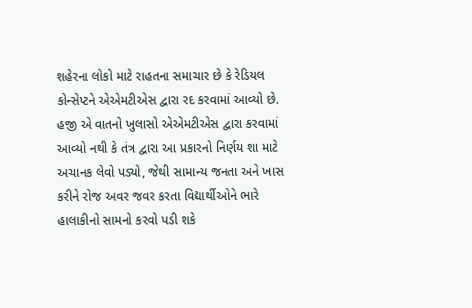શહેરના લોકો માટે રાહતના સમાચાર છે કે રેડિયલ કોન્સેપ્ટને એએમટીએસ દ્વારા રદ કરવામાં આવ્યો છે.
હજી એ વાતનો ખુલાસો એએમટીએસ દ્વારા કરવામાં આવ્યો નથી કે તંત્ર દ્વારા આ પ્રકારનો નિર્ણય શા માટે અચાનક લેવો પડ્યો, જેથી સામાન્ય જનતા અને ખાસ કરીને રોજ અવર જવર કરતા વિદ્યાર્થીઓને ભારે હાલાકીનો સામનો કરવો પડી શકે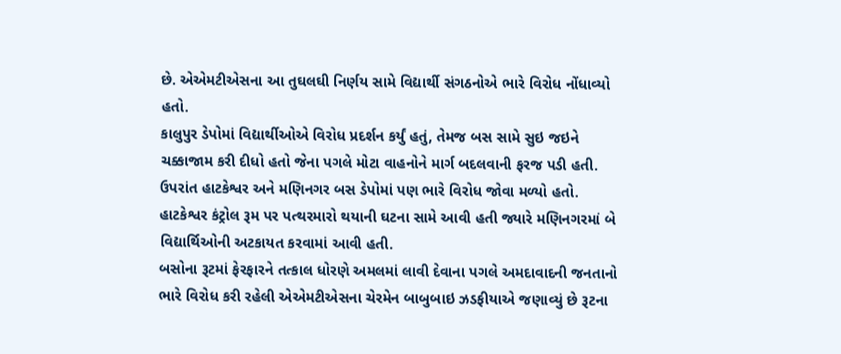છે. એએમટીએસના આ તુઘલઘી નિર્ણય સામે વિદ્યાર્થી સંગઠનોએ ભારે વિરોધ નોંધાવ્યો હતો.
કાલુપુર ડેપોમાં વિદ્યાર્થીઓએ વિરોધ પ્રદર્શન કર્યું હતું, તેમજ બસ સામે સુઇ જઇને ચક્કાજામ કરી દીધો હતો જેના પગલે મોટા વાહનોને માર્ગ બદલવાની ફરજ પડી હતી. ઉપરાંત હાટકેશ્વર અને મણિનગર બસ ડેપોમાં પણ ભારે વિરોધ જોવા મળ્યો હતો. હાટકેશ્વર કંટ્રોલ રૂમ પર પત્થરમારો થયાની ઘટના સામે આવી હતી જ્યારે મણિનગરમાં બે વિદ્યાર્થિઓની અટકાયત કરવામાં આવી હતી.
બસોના રૂટમાં ફેરફારને તત્કાલ ધોરણે અમલમાં લાવી દેવાના પગલે અમદાવાદની જનતાનો ભારે વિરોધ કરી રહેલી એએમટીએસના ચેરમેન બાબુબાઇ ઝડફીયાએ જણાવ્યું છે રૂટના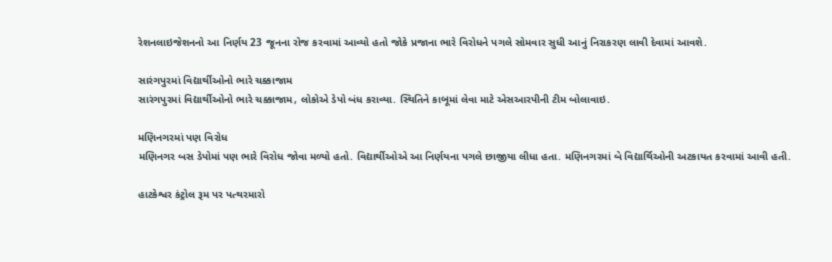રેશનલાઇજેશનનો આ નિર્ણય 23 જૂનના રોજ કરવામાં આવ્યો હતો જોકે પ્રજાના ભારે વિરોધને પગલે સોમવાર સુધી આનું નિરાકરણ લાવી દેવામાં આવશે.

સારંગપુરમાં વિદ્યાર્થીઓનો ભારે ચક્કાજામ
સારંગપુરમાં વિદ્યાર્થીઓનો ભારે ચક્કાજામ, લોકોએ ડેપો બંધ કરાવ્યા. સ્થિતિને કાબૂમાં લેવા માટે એસઆરપીની ટીમ બોલાવાઇ.

મણિનગરમાં પણ વિરોધ
મણિનગર બસ ડેપોમાં પણ ભારે વિરોધ જોવા મળ્યો હતો. વિદ્યાર્થીઓએ આ નિર્ણયના પગલે છાજીયા લીધા હતા. મણિનગરમાં બે વિદ્યાર્થિઓની અટકાયત કરવામાં આવી હતી.

હાટકેશ્વર કંટ્રોલ રૂમ પર પત્થરમારો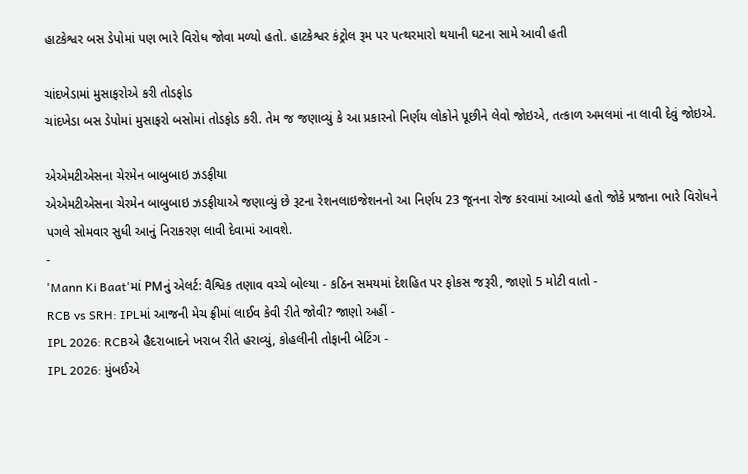હાટકેશ્વર બસ ડેપોમાં પણ ભારે વિરોધ જોવા મળ્યો હતો. હાટકેશ્વર કંટ્રોલ રૂમ પર પત્થરમારો થયાની ઘટના સામે આવી હતી

ચાંદખેડામાં મુસાફરોએ કરી તોડફોડ
ચાંદખેડા બસ ડેપોમાં મુસાફરો બસોમાં તોડફોડ કરી. તેમ જ જણાવ્યું કે આ પ્રકારનો નિર્ણય લોકોને પૂછીને લેવો જોઇએ, તત્કાળ અમલમાં ના લાવી દેવું જોઇએ.

એએમટીએસના ચેરમેન બાબુબાઇ ઝડફીયા
એએમટીએસના ચેરમેન બાબુબાઇ ઝડફીયાએ જણાવ્યું છે રૂટના રેશનલાઇજેશનનો આ નિર્ણય 23 જૂનના રોજ કરવામાં આવ્યો હતો જોકે પ્રજાના ભારે વિરોધને પગલે સોમવાર સુધી આનું નિરાકરણ લાવી દેવામાં આવશે.
-
'Mann Ki Baat'માં PMનું એલર્ટ: વૈશ્વિક તણાવ વચ્ચે બોલ્યા - કઠિન સમયમાં દેશહિત પર ફોકસ જરૂરી, જાણો 5 મોટી વાતો -
RCB vs SRH: IPLમાં આજની મેચ ફ્રીમાં લાઈવ કેવી રીતે જોવી? જાણો અહીં -
IPL 2026: RCBએ હૈદરાબાદને ખરાબ રીતે હરાવ્યું, કોહલીની તોફાની બેટિંગ -
IPL 2026: મુંબઈએ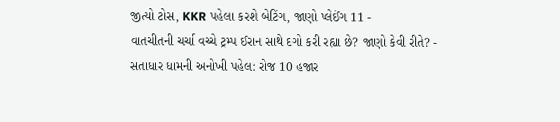જીત્યો ટોસ, KKR પહેલા કરશે બેટિંગ, જાણો પ્લેઈંગ 11 -
વાતચીતની ચર્ચા વચ્ચે ટ્રમ્પ ઈરાન સાથે દગો કરી રહ્યા છે? જાણો કેવી રીતે? -
સતાધાર ધામની અનોખી પહેલ: રોજ 10 હજાર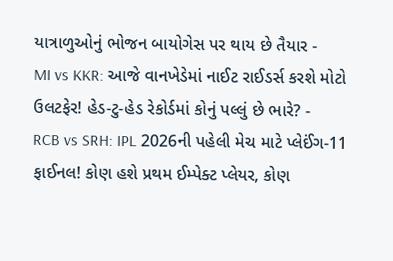યાત્રાળુઓનું ભોજન બાયોગેસ પર થાય છે તૈયાર -
MI vs KKR: આજે વાનખેડેમાં નાઈટ રાઈડર્સ કરશે મોટો ઉલટફેર! હેડ-ટુ-હેડ રેકોર્ડમાં કોનું પલ્લું છે ભારે? -
RCB vs SRH: IPL 2026ની પહેલી મેચ માટે પ્લેઈંગ-11 ફાઈનલ! કોણ હશે પ્રથમ ઈમ્પેક્ટ પ્લેયર, કોણ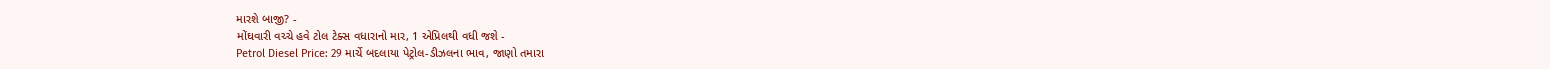મારશે બાજી? -
મોંઘવારી વચ્ચે હવે ટોલ ટેક્સ વધારાનો માર, 1 એપ્રિલથી વધી જશે -
Petrol Diesel Price: 29 માર્ચે બદલાયા પેટ્રોલ-ડીઝલના ભાવ, જાણો તમારા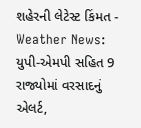શહેરની લેટેસ્ટ કિંમત -
Weather News: યુપી-એમપી સહિત 9 રાજ્યોમાં વરસાદનું એલર્ટ,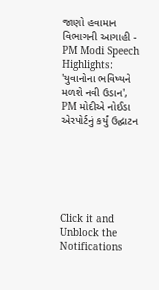જાણો હવામાન વિભાગની આગાહી -
PM Modi Speech Highlights: 'યુવાનોના ભવિષ્યને મળશે નવી ઉડાન', PM મોદીએ નોઈડા એરપોર્ટનું કર્યું ઉદ્ઘાટન






Click it and Unblock the Notifications